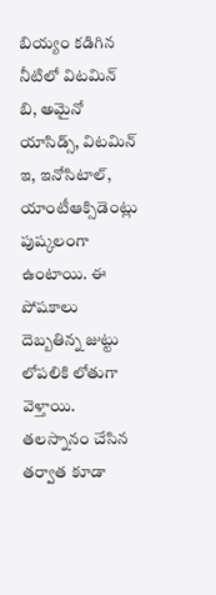బియ్యం కడిగిన నీటిలో విటమిన్ బి, అమైనో యాసిడ్స్, విటమిన్ ఇ, ఇనోసిటాల్, యాంటీఆక్సిడెంట్లు పుష్కలంగా ఉంటాయి. ఈ పోషకాలు దెబ్బతిన్న జుట్టు లోపలికి లోతుగా వెళ్తాయి.
తలస్నానం చేసిన తర్వాత కూడా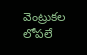వెంట్రుకల లోపలే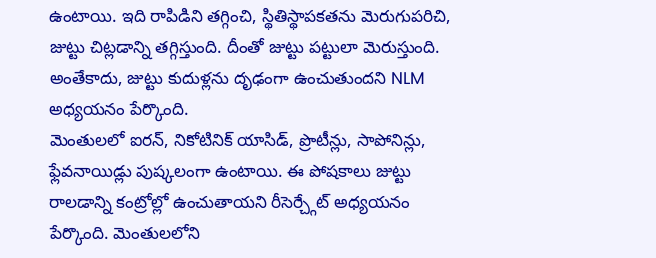ఉంటాయి. ఇది రాపిడిని తగ్గించి, స్థితిస్థాపకతను మెరుగుపరిచి, జుట్టు చిట్లడాన్ని తగ్గిస్తుంది. దీంతో జుట్టు పట్టులా మెరుస్తుంది. అంతేకాదు, జుట్టు కుదుళ్లను దృఢంగా ఉంచుతుందని NLM అధ్యయనం పేర్కొంది.
మెంతులలో ఐరన్, నికోటినిక్ యాసిడ్, ప్రొటీన్లు, సాపోనిన్లు, ఫ్లేవనాయిడ్లు పుష్కలంగా ఉంటాయి. ఈ పోషకాలు జుట్టు రాలడాన్ని కంట్రోల్లో ఉంచుతాయని రీసెర్చ్గేట్ అధ్యయనం పేర్కొంది. మెంతులలోని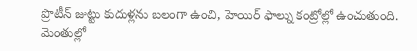ప్రొటీన్ జుట్టు కుదుళ్లను బలంగా ఉంచి, హెయిర్ ఫాల్ను కంట్రోల్లో ఉంచుతుంది.
మెంతుల్లో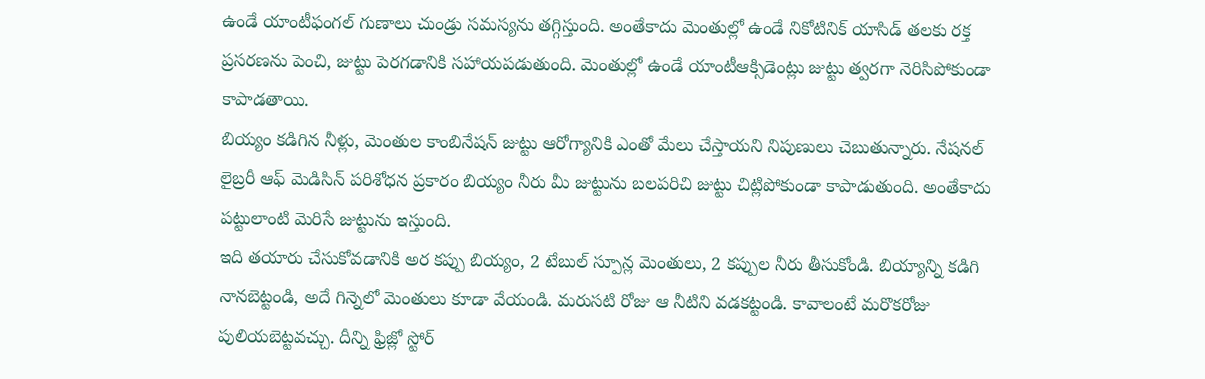ఉండే యాంటీఫంగల్ గుణాలు చుండ్రు సమస్యను తగ్గిస్తుంది. అంతేకాదు మెంతుల్లో ఉండే నికోటినిక్ యాసిడ్ తలకు రక్త ప్రసరణను పెంచి, జుట్టు పెరగడానికి సహాయపడుతుంది. మెంతుల్లో ఉండే యాంటీఆక్సిడెంట్లు జుట్టు త్వరగా నెరిసిపోకుండా కాపాడతాయి.
బియ్యం కడిగిన నీళ్లు, మెంతుల కాంబినేషన్ జుట్టు ఆరోగ్యానికి ఎంతో మేలు చేస్తాయని నిపుణులు చెబుతున్నారు. నేషనల్ లైబ్రరీ ఆఫ్ మెడిసిన్ పరిశోధన ప్రకారం బియ్యం నీరు మీ జుట్టును బలపరిచి జుట్టు చిట్లిపోకుండా కాపాడుతుంది. అంతేకాదు పట్టులాంటి మెరిసే జుట్టును ఇస్తుంది.
ఇది తయారు చేసుకోవడానికి అర కప్పు బియ్యం, 2 టేబుల్ స్పూన్ల మెంతులు, 2 కప్పుల నీరు తీసుకోండి. బియ్యాన్ని కడిగి నానబెట్టండి, అదే గిన్నెలో మెంతులు కూడా వేయండి. మరుసటి రోజు ఆ నీటిని వడకట్టండి. కావాలంటే మరొకరోజు పులియబెట్టవచ్చు. దీన్ని ఫ్రిజ్లో స్టోర్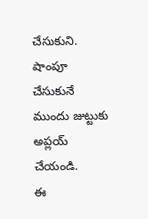చేసుకుని. షాంపూ చేసుకునే ముందు జుట్టుకు అప్లయ్ చేయండి.
ఈ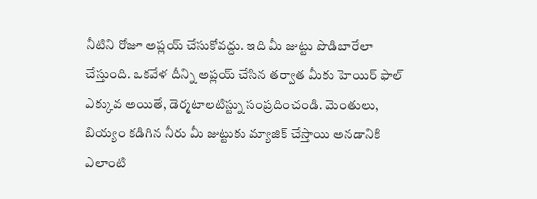నీటిని రోజూ అప్లయ్ చేసుకోవద్దు. ఇది మీ జుట్టు పొడిబారేలా చేస్తుంది. ఒకవేళ దీన్ని అప్లయ్ చేసిన తర్వాత మీకు హెయిర్ ఫాల్ ఎక్కువ అయితే, డెర్మటాలటిస్ట్ను సంప్రదించండి. మెంతులు, బియ్యం కడిగిన నీరు మీ జుట్టుకు మ్యాజిక్ చేస్తాయి అనడానికి ఎలాంటి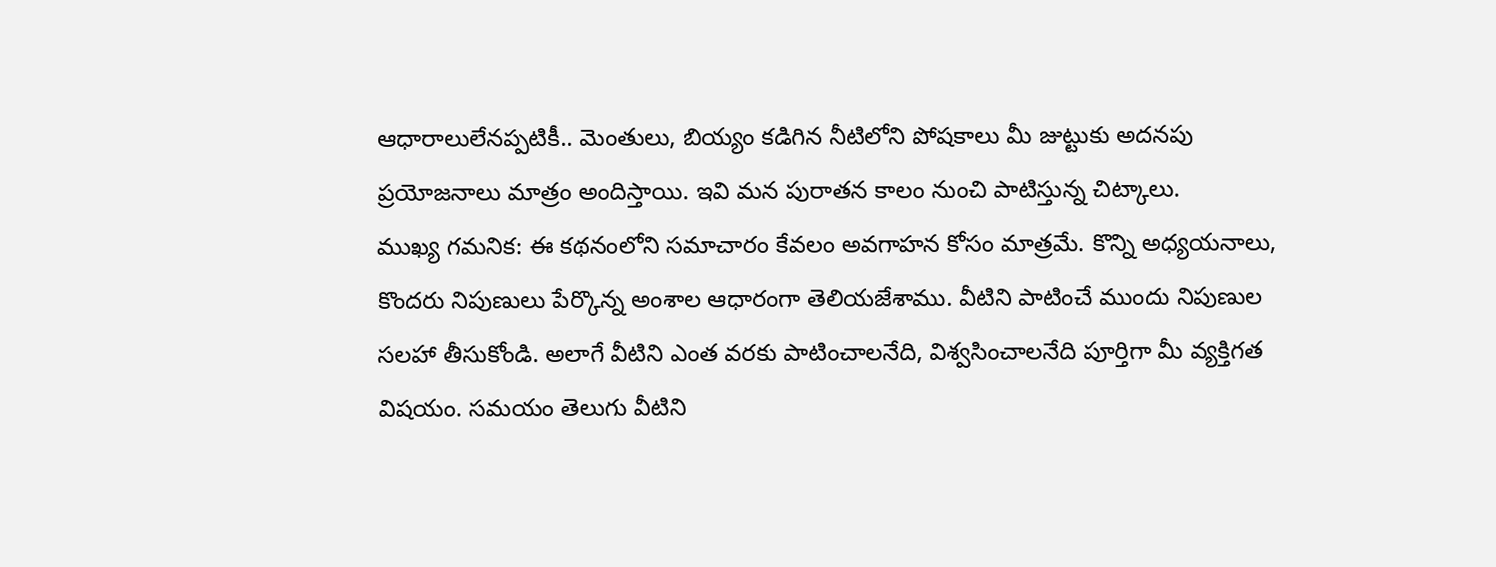ఆధారాలులేనప్పటికీ.. మెంతులు, బియ్యం కడిగిన నీటిలోని పోషకాలు మీ జుట్టుకు అదనపు ప్రయోజనాలు మాత్రం అందిస్తాయి. ఇవి మన పురాతన కాలం నుంచి పాటిస్తున్న చిట్కాలు.
ముఖ్య గమనిక: ఈ కథనంలోని సమాచారం కేవలం అవగాహన కోసం మాత్రమే. కొన్ని అధ్యయనాలు, కొందరు నిపుణులు పేర్కొన్న అంశాల ఆధారంగా తెలియజేశాము. వీటిని పాటించే ముందు నిపుణుల సలహా తీసుకోండి. అలాగే వీటిని ఎంత వరకు పాటించాలనేది, విశ్వసించాలనేది పూర్తిగా మీ వ్యక్తిగత విషయం. సమయం తెలుగు వీటిని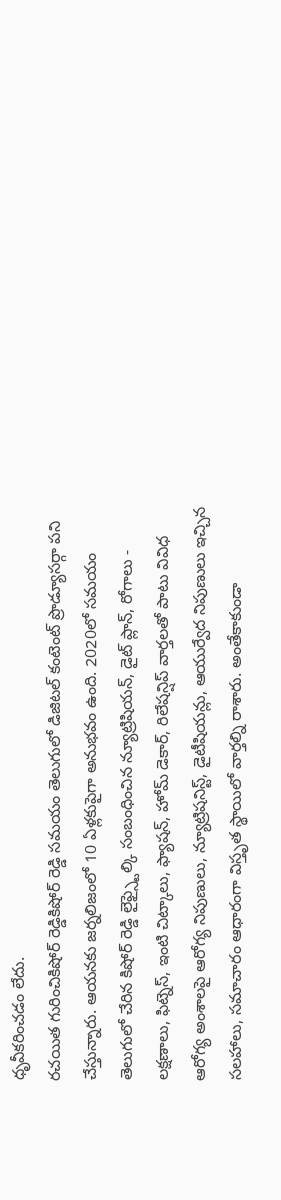ధృవీకరించడం లేదు.
రచయిత గురించికిషోర్ రెడ్డికిషోర్ రెడ్డి సమయం తెలుగులో డిజిటల్ కంటెంట్ ప్రొడ్యూసర్గా పని చేస్తున్నారు. ఆయనకు జర్నలిజంలో 10 ఏళ్లకుపైగా అనుభవం ఉంది. 2020లో సమయం తెలుగులో చేరిన కిషోర్ రెడ్డి లైఫ్స్టైల్కి సంబంధించిన న్యూట్రిషియన్, డైట్ ప్లాన్, రోగాలు - లక్షణాలు, ఫిట్నెస్, ఇంటి చిట్కాలు, ఫ్యాషన్, హోమ్ డెకార్, రిలేషన్షిప్ వార్తలతో పాటు వివిధ ఆరోగ్య అంశాలపై ఆరోగ్య నిపుణులు, న్యూట్రిషనిస్ట్, డైటీషియన్లు, ఆయుర్వేద నిపుణులు ఇచ్చిన సలహాలు, సమాచారం ఆధారంగా విస్తృత స్థాయిలో వార్తల్ని రాశారు. అంతేకాకుండా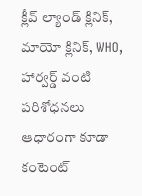క్లీవ్ ల్యాండ్ క్లినిక్, మాయో క్లినిక్, WHO, హార్వర్డ్ వంటి పరిశోధనలు ఆధారంగా కూడా కంటెంట్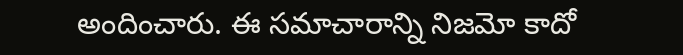అందించారు. ఈ సమాచారాన్ని నిజమో కాదో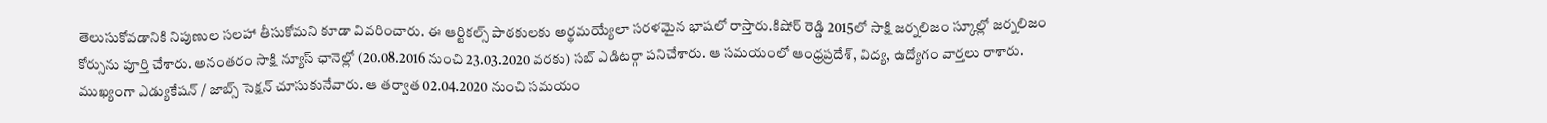తెలుసుకోవడానికి నిపుణుల సలహా తీసుకోమని కూడా వివరించారు. ఈ ఆర్టికల్స్ పాఠకులకు అర్థమయ్యేలా సరళమైన భాషలో రాస్తారు.కిషోర్ రెడ్డి 2015లో సాక్షి జర్నలిజం స్కూల్లో జర్నలిజం కోర్సును పూర్తి చేశారు. అనంతరం సాక్షి న్యూస్ ఛానెల్లో (20.08.2016 నుంచి 23.03.2020 వరకు) సబ్ ఎడిటర్గా పనిచేశారు. ఆ సమయంలో ఆంధ్రప్రదేశ్, విద్య, ఉద్యోగం వార్తలు రాశారు. ముఖ్యంగా ఎడ్యుకేషన్ / జాబ్స్ సెక్షన్ చూసుకునేవారు. ఆ తర్వాత 02.04.2020 నుంచి సమయం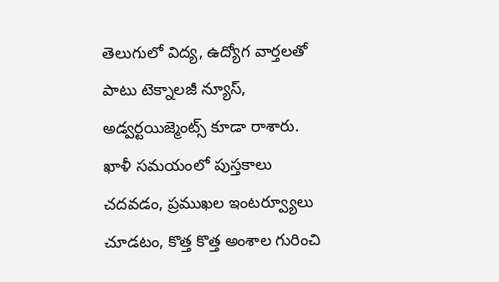తెలుగులో విద్య, ఉద్యోగ వార్తలతో పాటు టెక్నాలజీ న్యూస్, అడ్వర్టయిజ్మెంట్స్ కూడా రాశారు. ఖాళీ సమయంలో పుస్తకాలు చదవడం, ప్రముఖల ఇంటర్వ్యూలు చూడటం, కొత్త కొత్త అంశాల గురించి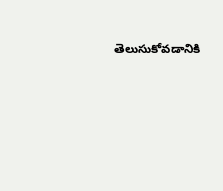తెలుసుకోవడానికి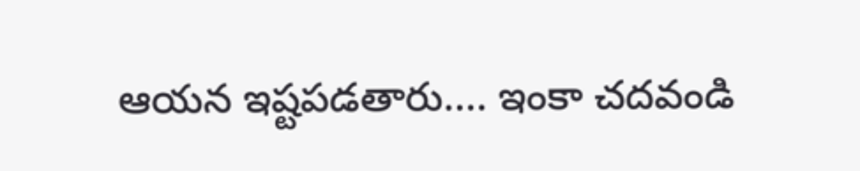ఆయన ఇష్టపడతారు.... ఇంకా చదవండి